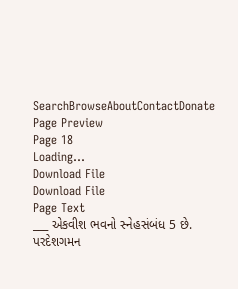SearchBrowseAboutContactDonate
Page Preview
Page 18
Loading...
Download File
Download File
Page Text
___ એકવીશ ભવનો સ્નેહસંબંધ 5 છે. પરદેશગમન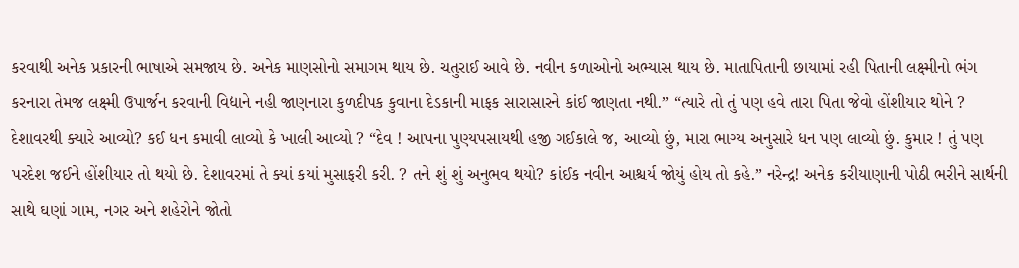કરવાથી અનેક પ્રકારની ભાષાએ સમજાય છે. અનેક માણસોનો સમાગમ થાય છે. ચતુરાઈ આવે છે. નવીન કળાઓનો અભ્યાસ થાય છે. માતાપિતાની છાયામાં રહી પિતાની લક્ષ્મીનો ભંગ કરનારા તેમજ લક્ષ્મી ઉપાર્જન કરવાની વિદ્યાને નહી જાણનારા કુળદીપક કુવાના દેડકાની માફક સારાસારને કાંઈ જાણતા નથી.” “ત્યારે તો તું પણ હવે તારા પિતા જેવો હોંશીયાર થોને ? દેશાવરથી ક્યારે આવ્યો? કઈ ધન કમાવી લાવ્યો કે ખાલી આવ્યો ? “દેવ ! આપના પુણ્યપસાયથી હજી ગઈકાલે જ, આવ્યો છું, મારા ભાગ્ય અનુસારે ધન પણ લાવ્યો છું. કુમાર ! તું પણ પરદેશ જઈને હોંશીયાર તો થયો છે. દેશાવરમાં તે ક્યાં કયાં મુસાફરી કરી. ? તને શું શું અનુભવ થયો? કાંઈક નવીન આશ્ચર્ય જોયું હોય તો કહે.” નરેન્દ્ર! અનેક કરીયાણાની પોઠી ભરીને સાર્થની સાથે ઘણાં ગામ, નગર અને શહેરોને જોતો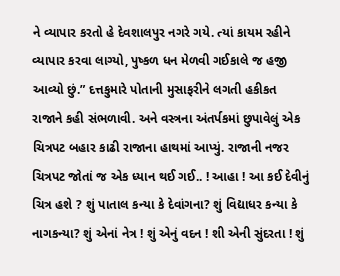ને વ્યાપાર કરતો હે દેવશાલપુર નગરે ગયે. ત્યાં કાયમ રહીને વ્યાપાર કરવા લાગ્યો, પુષ્કળ ધન મેળવી ગઈકાલે જ હજી આવ્યો છું.” દત્તકુમારે પોતાની મુસાફરીને લગતી હકીકત રાજાને કહી સંભળાવી. અને વસ્ત્રના અંતર્પકમાં છુપાવેલું એક ચિત્રપટ બહાર કાઢી રાજાના હાથમાં આપ્યું. રાજાની નજર ચિત્રપટ જોતાં જ એક ધ્યાન થઈ ગઈ.. ! આહા ! આ કઈ દેવીનું ચિત્ર હશે ? શું પાતાલ કન્યા કે દેવાંગના? શું વિદ્યાધર કન્યા કે નાગકન્યા? શું એનાં નેત્ર ! શું એનું વદન ! શી એની સુંદરતા ! શું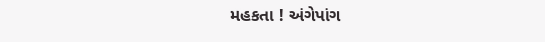મહકતા ! અંગેપાંગ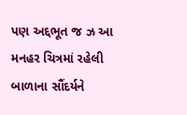પણ અદ્દભૂત જ ઝ આ મનહર ચિત્રમાં રહેલી બાળાના સૌંદર્યને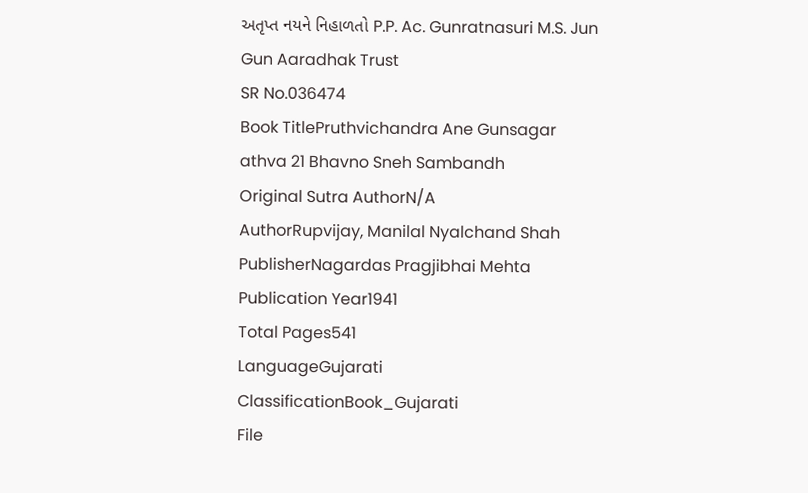અતૃપ્ત નયને નિહાળતો P.P. Ac. Gunratnasuri M.S. Jun Gun Aaradhak Trust
SR No.036474
Book TitlePruthvichandra Ane Gunsagar athva 21 Bhavno Sneh Sambandh
Original Sutra AuthorN/A
AuthorRupvijay, Manilal Nyalchand Shah
PublisherNagardas Pragjibhai Mehta
Publication Year1941
Total Pages541
LanguageGujarati
ClassificationBook_Gujarati
File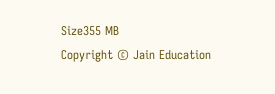Size355 MB
Copyright © Jain Education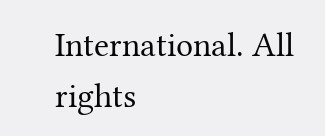International. All rights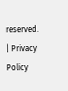reserved. | Privacy Policy